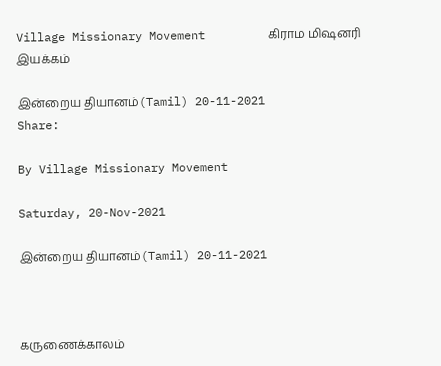Village Missionary Movement         கிராம மிஷனரி இயக்கம்

இன்றைய தியானம்(Tamil) 20-11-2021
Share:

By Village Missionary Movement

Saturday, 20-Nov-2021

இன்றைய தியானம்(Tamil) 20-11-2021



கருணைக்காலம்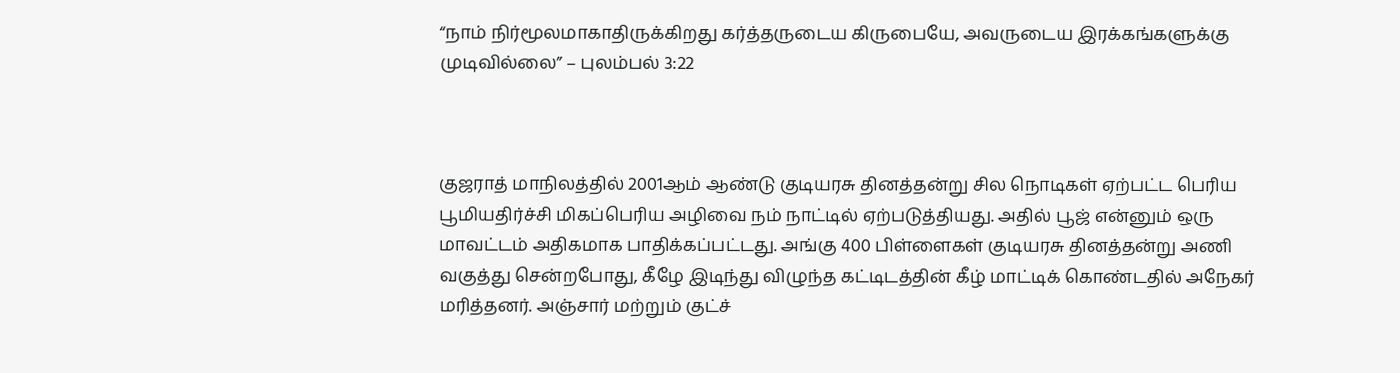“நாம் நிர்மூலமாகாதிருக்கிறது கர்த்தருடைய கிருபையே, அவருடைய இரக்கங்களுக்கு முடிவில்லை” – புலம்பல் 3:22



குஜராத் மாநிலத்தில் 2001ஆம் ஆண்டு குடியரசு தினத்தன்று சில நொடிகள் ஏற்பட்ட பெரிய பூமியதிர்ச்சி மிகப்பெரிய அழிவை நம் நாட்டில் ஏற்படுத்தியது. அதில் பூஜ் என்னும் ஒரு மாவட்டம் அதிகமாக பாதிக்கப்பட்டது. அங்கு 400 பிள்ளைகள் குடியரசு தினத்தன்று அணி வகுத்து சென்றபோது, கீழே இடிந்து விழுந்த கட்டிடத்தின் கீழ் மாட்டிக் கொண்டதில் அநேகர் மரித்தனர். அஞ்சார் மற்றும் குட்ச்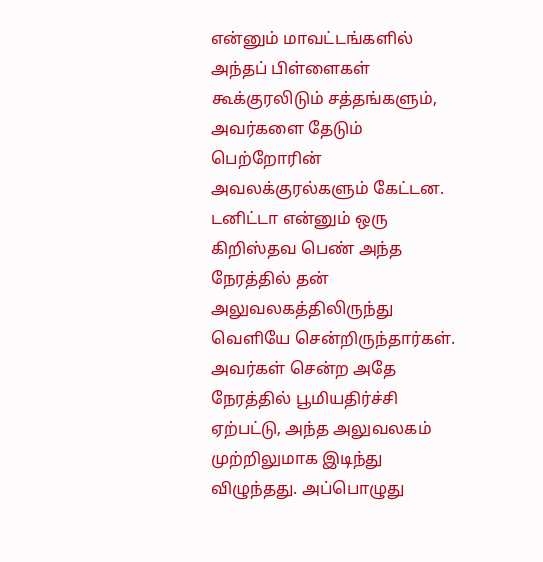என்னும் மாவட்டங்களில் அந்தப் பிள்ளைகள் கூக்குரலிடும் சத்தங்களும், அவர்களை தேடும் பெற்றோரின் அவலக்குரல்களும் கேட்டன. டனிட்டா என்னும் ஒரு கிறிஸ்தவ பெண் அந்த நேரத்தில் தன் அலுவலகத்திலிருந்து வெளியே சென்றிருந்தார்கள். அவர்கள் சென்ற அதே நேரத்தில் பூமியதிர்ச்சி ஏற்பட்டு, அந்த அலுவலகம் முற்றிலுமாக இடிந்து விழுந்தது. அப்பொழுது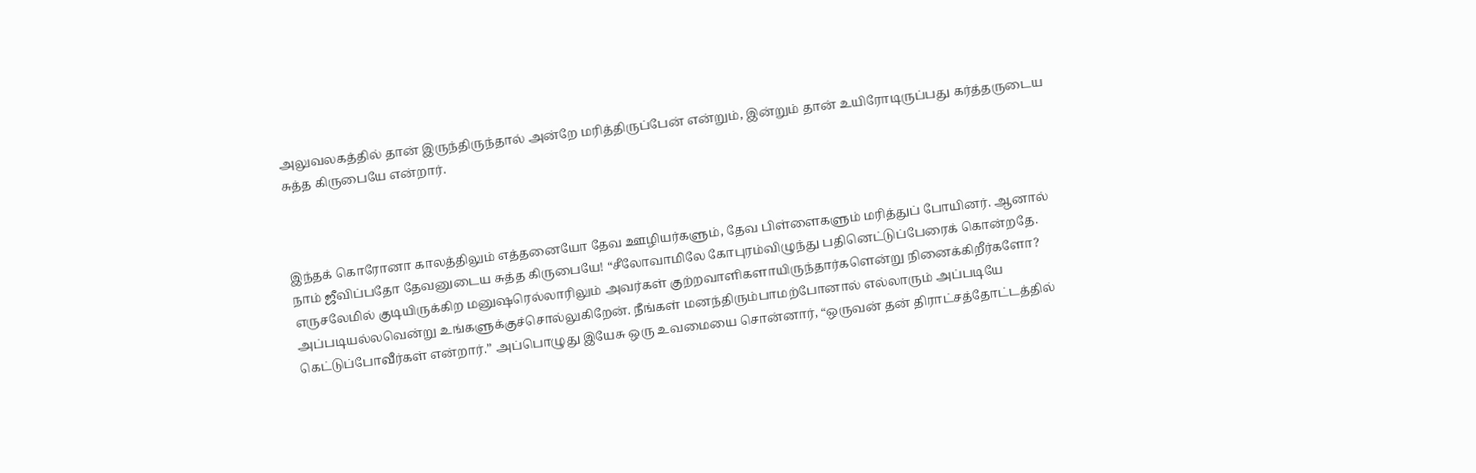அலுவலகத்தில் தான் இருந்திருந்தால் அன்றே மரித்திருப்பேன் என்றும், இன்றும் தான் உயிரோடிருப்பது கர்த்தருடைய சுத்த கிருபையே என்றார்.



இந்தக் கொரோனா காலத்திலும் எத்தனையோ தேவ ஊழியர்களும், தேவ பிள்ளைகளும் மரித்துப் போயினர். ஆனால் நாம் ஜீவிப்பதோ தேவனுடைய சுத்த கிருபையே! “சீலோவாமிலே கோபுரம்விழுந்து பதினெட்டுப்பேரைக் கொன்றதே. எருசலேமில் குடியிருக்கிற மனுஷரெல்லாரிலும் அவர்கள் குற்றவாளிகளாயிருந்தார்களென்று நினைக்கிறீர்களோ? அப்படியல்லவென்று உங்களுக்குச்சொல்லுகிறேன். நீங்கள் மனந்திரும்பாமற்போனால் எல்லாரும் அப்படியே கெட்டுப்போவீர்கள் என்றார்.” அப்பொழுது இயேசு ஒரு உவமையை சொன்னார், “ஒருவன் தன் திராட்சத்தோட்டத்தில்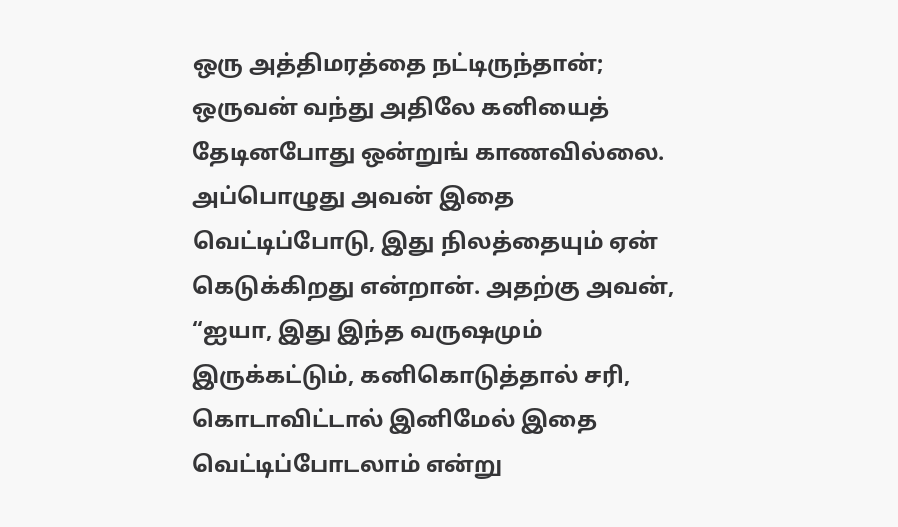ஒரு அத்திமரத்தை நட்டிருந்தான்; ஒருவன் வந்து அதிலே கனியைத் தேடினபோது ஒன்றுங் காணவில்லை. அப்பொழுது அவன் இதை வெட்டிப்போடு, இது நிலத்தையும் ஏன் கெடுக்கிறது என்றான். அதற்கு அவன், “ஐயா, இது இந்த வருஷமும் இருக்கட்டும், கனிகொடுத்தால் சரி, கொடாவிட்டால் இனிமேல் இதை வெட்டிப்போடலாம் என்று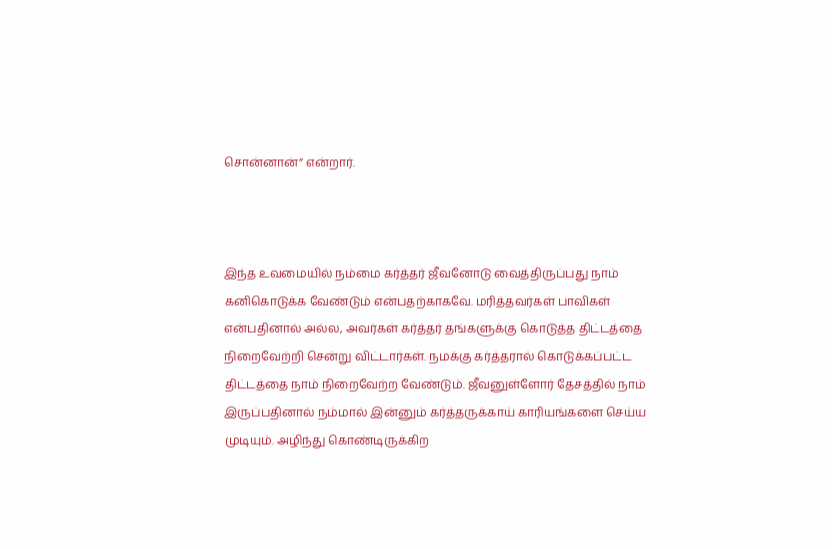சொன்னான்” என்றார்.



இந்த உவமையில் நம்மை கர்த்தர் ஜீவனோடு வைத்திருப்பது நாம் கனிகொடுக்க வேண்டும் என்பதற்காகவே. மரித்தவர்கள் பாவிகள் என்பதினால் அல்ல, அவர்கள் கர்த்தர் தங்களுக்கு கொடுத்த திட்டத்தை நிறைவேற்றி சென்று விட்டார்கள். நமக்கு கர்த்தரால் கொடுக்கப்பட்ட திட்டத்தை நாம் நிறைவேற்ற வேண்டும். ஜீவனுள்ளோர் தேசத்தில் நாம் இருப்பதினால் நம்மால் இன்னும் கர்த்தருக்காய் காரியங்களை செய்ய முடியும். அழிந்து கொண்டிருக்கிற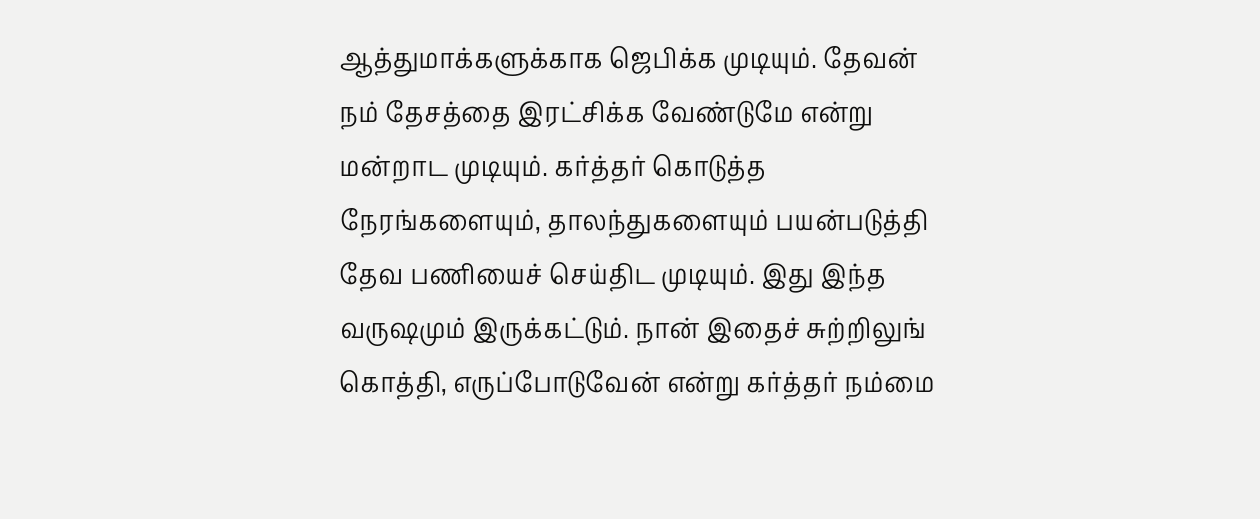ஆத்துமாக்களுக்காக ஜெபிக்க முடியும். தேவன் நம் தேசத்தை இரட்சிக்க வேண்டுமே என்று மன்றாட முடியும். கர்த்தர் கொடுத்த நேரங்களையும், தாலந்துகளையும் பயன்படுத்தி தேவ பணியைச் செய்திட முடியும். இது இந்த வருஷமும் இருக்கட்டும். நான் இதைச் சுற்றிலுங் கொத்தி, எருப்போடுவேன் என்று கர்த்தர் நம்மை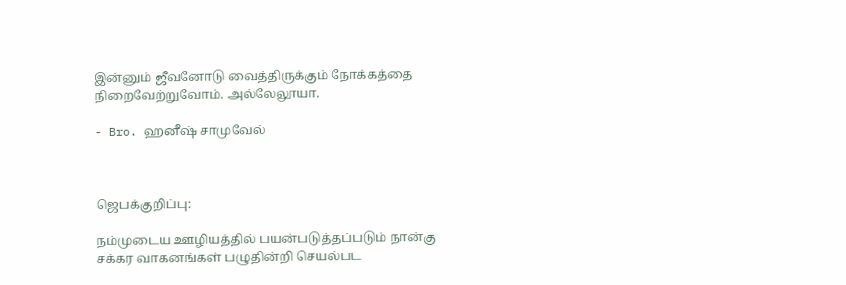இன்னும் ஜீவனோடு வைத்திருக்கும் நோக்கத்தை நிறைவேற்றுவோம். அல்லேலூயா.

- Bro. ஹனீஷ் சாமுவேல்



ஜெபக்குறிப்பு:

நம்முடைய ஊழியத்தில் பயன்படுத்தப்படும் நான்கு சக்கர வாகனங்கள் பழுதின்றி செயல்பட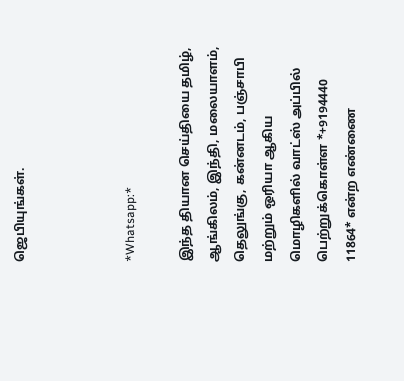ஜெபியுங்கள்.



*Whatsapp:*

இந்த தியான செய்தியை தமிழ், ஆங்கிலம், இந்தி, மலையாளம், தெலுங்கு, கன்னடம், பஞ்சாபி மற்றும் ஒரியா ஆகிய மொழிகளில் வாட்ஸ் அப்பில் பெற்றுக்கொள்ள *+9194440 11864* என்ற எண்ணை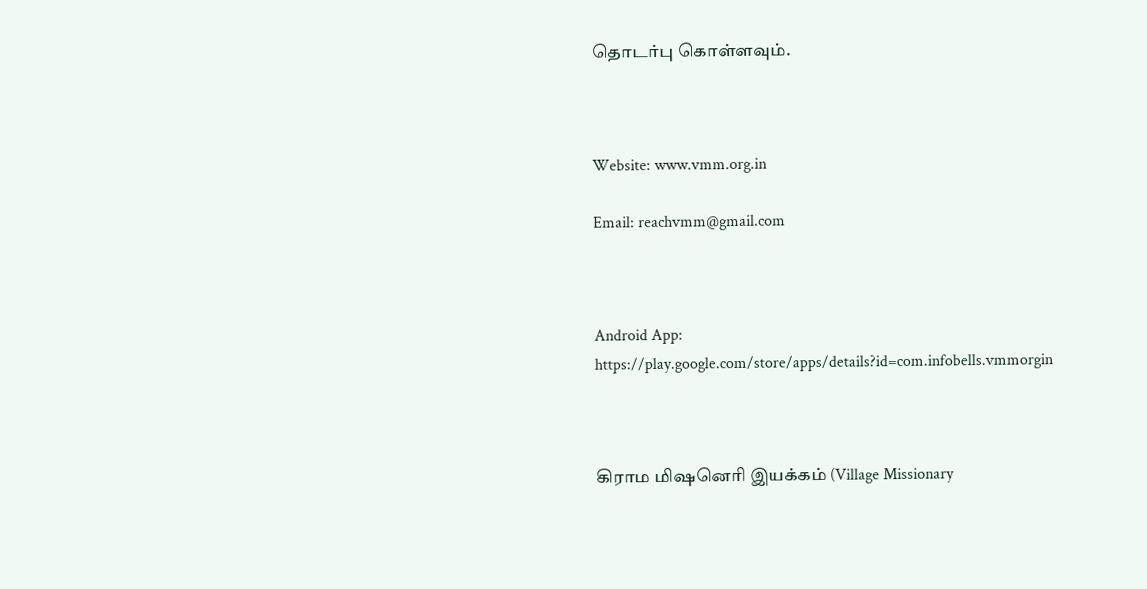தொடர்பு கொள்ளவும்.



Website: www.vmm.org.in

Email: reachvmm@gmail.com



Android App: https://play.google.com/store/apps/details?id=com.infobells.vmmorgin



கிராம மிஷனெரி இயக்கம் (Village Missionary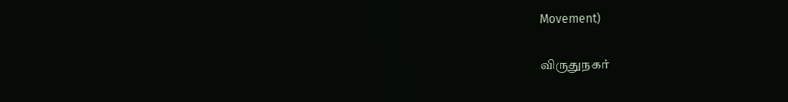Movement)

விருதுநகர்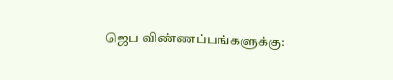ஜெப விண்ணப்பங்களுக்கு: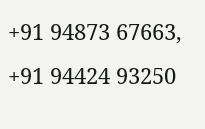+91 94873 67663, +91 94424 93250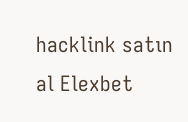hacklink satın al Elexbet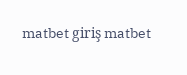matbet giriş matbet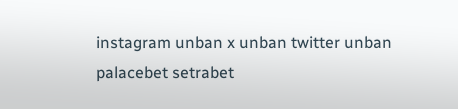instagram unban x unban twitter unban palacebet setrabet